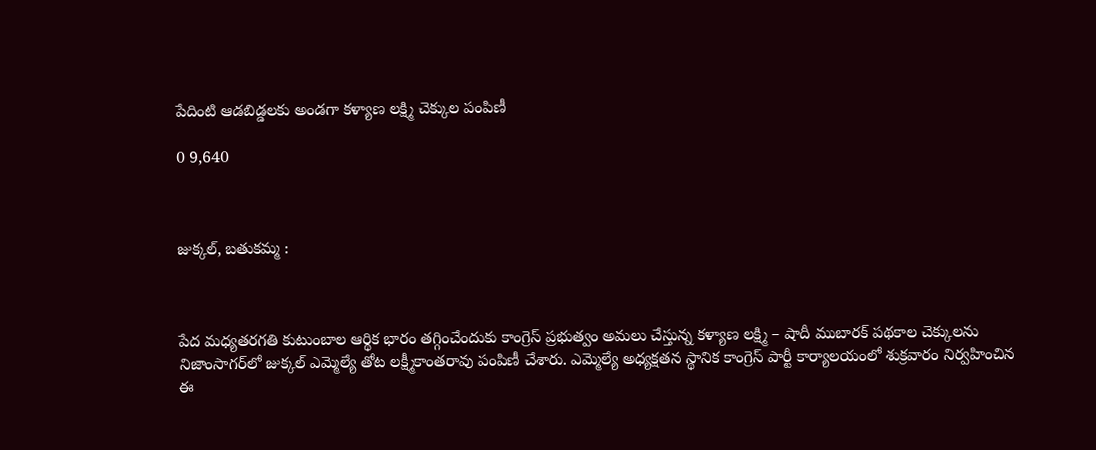పేదింటి ఆడబిడ్డలకు అండగా కళ్యాణ లక్ష్మి చెక్కుల పంపిణీ

0 9,640



జుక్కల్, బతుకమ్మ :



పేద మధ్యతరగతి కుటుంబాల ఆర్థిక భారం తగ్గించేందుకు కాంగ్రెస్ ప్రభుత్వం అమలు చేస్తున్న కళ్యాణ లక్ష్మి – షాదీ ముబారక్ పథకాల చెక్కులను నిజాంసాగర్‌లో జుక్కల్ ఎమ్మెల్యే తోట లక్ష్మీకాంతరావు పంపిణీ చేశారు. ఎమ్మెల్యే అధ్యక్షతన స్థానిక కాంగ్రెస్ పార్టీ కార్యాలయంలో శుక్రవారం నిర్వహించిన ఈ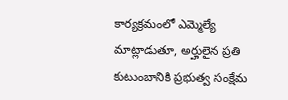కార్యక్రమంలో ఎమ్మెల్యే మాట్లాడుతూ, అర్హులైన ప్రతి కుటుంబానికి ప్రభుత్వ సంక్షేమ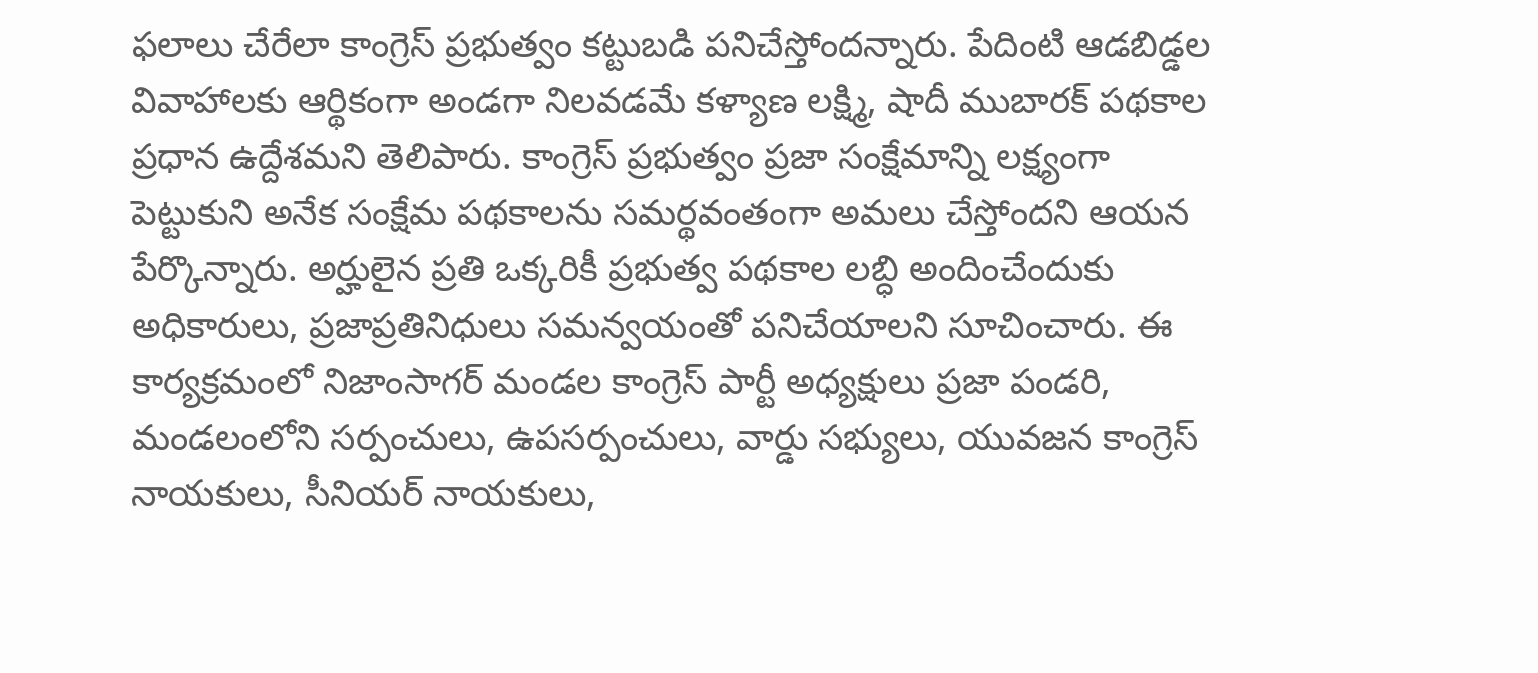ఫలాలు చేరేలా కాంగ్రెస్ ప్రభుత్వం కట్టుబడి పనిచేస్తోందన్నారు. పేదింటి ఆడబిడ్డల వివాహాలకు ఆర్థికంగా అండగా నిలవడమే కళ్యాణ లక్ష్మి, షాదీ ముబారక్ పథకాల ప్రధాన ఉద్దేశమని తెలిపారు. కాంగ్రెస్ ప్రభుత్వం ప్రజా సంక్షేమాన్ని లక్ష్యంగా పెట్టుకుని అనేక సంక్షేమ పథకాలను సమర్థవంతంగా అమలు చేస్తోందని ఆయన పేర్కొన్నారు. అర్హులైన ప్రతి ఒక్కరికీ ప్రభుత్వ పథకాల లబ్ధి అందించేందుకు అధికారులు, ప్రజాప్రతినిధులు సమన్వయంతో పనిచేయాలని సూచించారు. ఈ కార్యక్రమంలో నిజాంసాగర్ మండల కాంగ్రెస్ పార్టీ అధ్యక్షులు ప్రజా పండరి, మండలంలోని సర్పంచులు, ఉపసర్పంచులు, వార్డు సభ్యులు, యువజన కాంగ్రెస్ నాయకులు, సీనియర్ నాయకులు,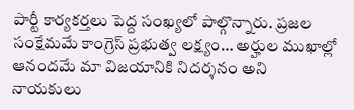పార్టీ కార్యకర్తలు పెద్ద సంఖ్యలో పాల్గొన్నారు. ప్రజల సంక్షేమమే కాంగ్రెస్ ప్రభుత్వ లక్ష్యం… అర్హుల ముఖాల్లో ఆనందమే మా విజయానికి నిదర్శనం అని నాయకులు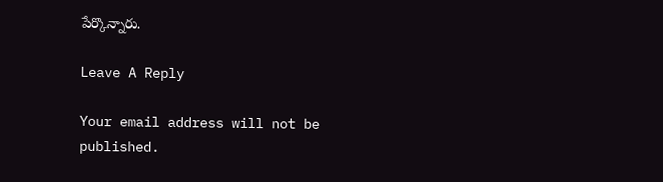పేర్కొన్నారు.

Leave A Reply

Your email address will not be published.